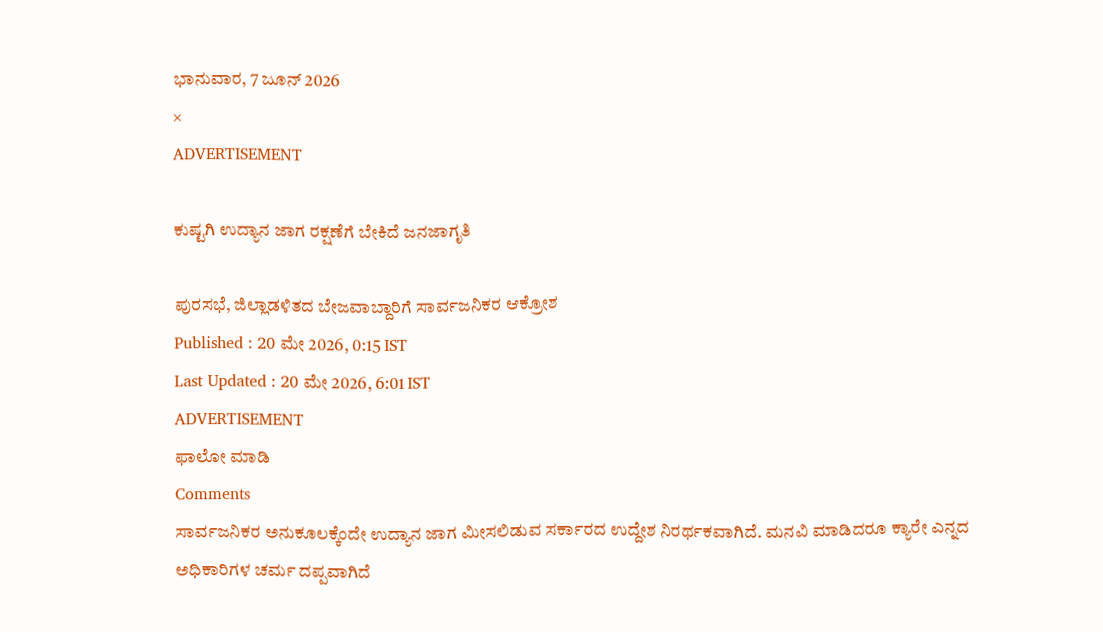ಭಾನುವಾರ, 7 ಜೂನ್ 2026
×
ADVERTISEMENT

ಕುಷ್ಟಗಿ ಉದ್ಯಾನ ಜಾಗ ರಕ್ಷಣೆಗೆ ಬೇಕಿದೆ ಜನಜಾಗೃತಿ

ಪುರಸಭೆ, ಜಿಲ್ಲಾಡಳಿತದ ಬೇಜವಾಬ್ದಾರಿಗೆ ಸಾರ್ವಜನಿಕರ ಆಕ್ರೋಶ
Published : 20 ಮೇ 2026, 0:15 IST
Last Updated : 20 ಮೇ 2026, 6:01 IST
ADVERTISEMENT
ಫಾಲೋ ಮಾಡಿ
Comments
ಸಾರ್ವಜನಿಕರ ಅನುಕೂಲಕ್ಕೆಂದೇ ಉದ್ಯಾನ ಜಾಗ ಮೀಸಲಿಡುವ ಸರ್ಕಾರದ ಉದ್ದೇಶ ನಿರರ್ಥಕವಾಗಿದೆ. ಮನವಿ ಮಾಡಿದರೂ ಕ್ಯಾರೇ ಎನ್ನದ ಅಧಿಕಾರಿಗಳ ಚರ್ಮ ದಪ್ಪವಾಗಿದೆ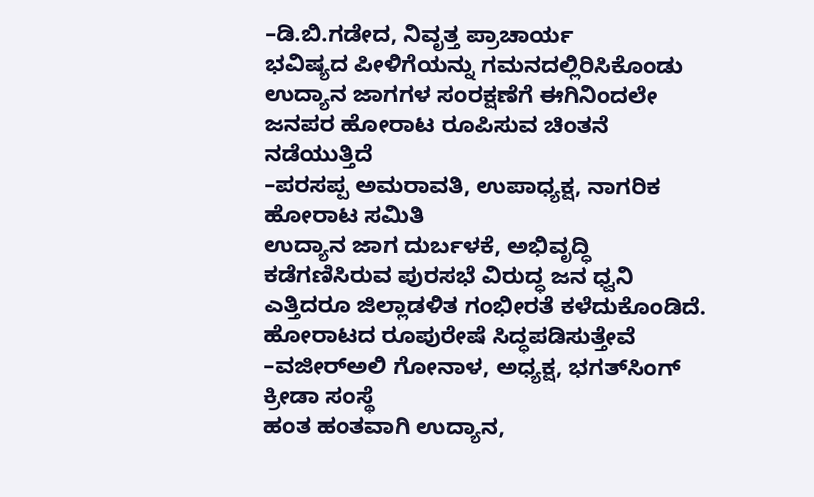–ಡಿ.ಬಿ.ಗಡೇದ, ನಿವೃತ್ತ ಪ್ರಾಚಾರ್ಯ
ಭವಿಷ್ಯದ ಪೀಳಿಗೆಯನ್ನು ಗಮನದಲ್ಲಿರಿಸಿಕೊಂಡು ಉದ್ಯಾನ ಜಾಗಗಳ ಸಂರಕ್ಷಣೆಗೆ ಈಗಿನಿಂದಲೇ ಜನಪರ ಹೋರಾಟ ರೂಪಿಸುವ ಚಿಂತನೆ ನಡೆಯುತ್ತಿದೆ
–ಪರಸಪ್ಪ ಅಮರಾವತಿ, ಉಪಾಧ್ಯಕ್ಷ, ನಾಗರಿಕ ಹೋರಾಟ ಸಮಿತಿ
ಉದ್ಯಾನ ಜಾಗ ದುರ್ಬಳಕೆ, ಅಭಿವೃದ್ಧಿ ಕಡೆಗಣಿಸಿರುವ ಪುರಸಭೆ ವಿರುದ್ಧ ಜನ ಧ್ವನಿ ಎತ್ತಿದರೂ ಜಿಲ್ಲಾಡಳಿತ ಗಂಭೀರತೆ ಕಳೆದುಕೊಂಡಿದೆ. ಹೋರಾಟದ ರೂಪುರೇಷೆ ಸಿದ್ಧಪಡಿಸುತ್ತೇವೆ
–ವಜೀರ್‌ಅಲಿ ಗೋನಾಳ, ಅಧ್ಯಕ್ಷ, ಭಗತ್‌ಸಿಂಗ್‌ ಕ್ರೀಡಾ ಸಂಸ್ಥೆ
ಹಂತ ಹಂತವಾಗಿ ಉದ್ಯಾನ,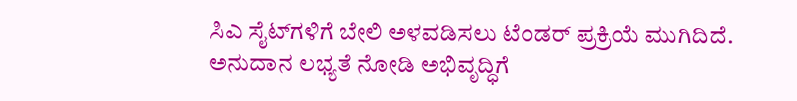ಸಿಎ ಸೈಟ್‌ಗಳಿಗೆ ಬೇಲಿ ಅಳವಡಿಸಲು ಟೆಂಡರ್‌ ಪ್ರಕ್ರಿಯೆ ಮುಗಿದಿದೆ. ಅನುದಾನ ಲಭ್ಯತೆ ನೋಡಿ ಅಭಿವೃದ್ಧಿಗೆ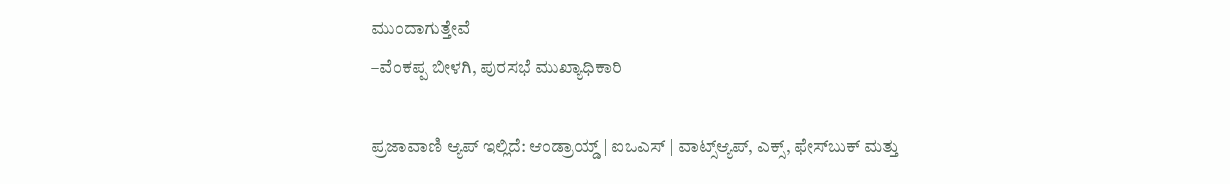ಮುಂದಾಗುತ್ತೇವೆ
–ವೆಂಕಪ್ಪ ಬೀಳಗಿ, ಪುರಸಭೆ ಮುಖ್ಯಾಧಿಕಾರಿ

ಪ್ರಜಾವಾಣಿ ಆ್ಯಪ್ ಇಲ್ಲಿದೆ: ಆಂಡ್ರಾಯ್ಡ್ | ಐಒಎಸ್ | ವಾಟ್ಸ್ಆ್ಯಪ್, ಎಕ್ಸ್, ಫೇಸ್‌ಬುಕ್ ಮತ್ತು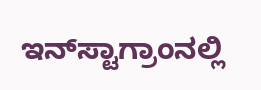ಇನ್‌ಸ್ಟಾಗ್ರಾಂನಲ್ಲಿ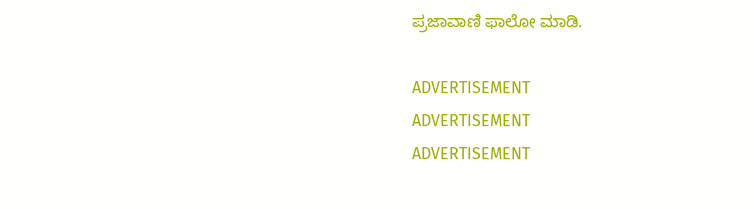ಪ್ರಜಾವಾಣಿ ಫಾಲೋ ಮಾಡಿ.

ADVERTISEMENT
ADVERTISEMENT
ADVERTISEMENT